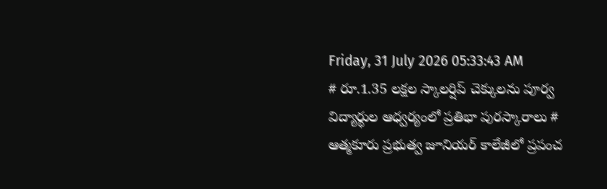Friday, 31 July 2026 05:33:43 AM
# రూ.1.35 లక్షల స్కాలర్షిప్ చెక్కులను పూర్వ విద్యార్థుల ఆధ్వర్యంలో ప్రతిభా పురస్కారాలు # ఆత్మకూరు ప్రభుత్వ జూనియర్ కాలేజీలో ప్రపంచ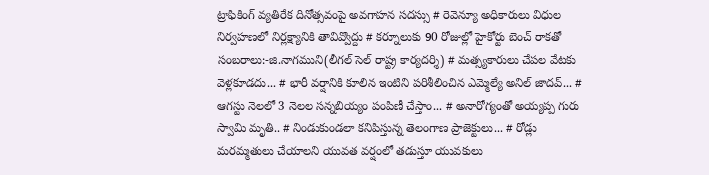ట్రాఫికింగ్ వ్యతిరేక దినోత్సవంపై అవగాహన సదస్సు # రెవెన్యూ అధికారులు విధుల నిర్వహణలో నిర్లక్ష్యానికి తావివ్వొద్దు # కర్నూలుకు 90 రోజుల్లో హైకోర్టు బెంచ్ రాకతో సంబరాలు:-జి.నాగముని(లీగల్ సెల్ రాష్ట్ర కార్యదర్శి) # మత్స్యకారులు చేపల వేటకు వెళ్లకూడదు... # భారీ వర్షానికి కూలిన ఇంటిని పరిశీలించిన ఎమ్మెల్యే అనిల్ జాదవ్... # ఆగస్టు నెలలో 3 నెలల సన్నబియ్యం పంపిణీ చేస్తాం... # అనారోగ్యంతో అయ్యప్ప గురు స్వామి మృతి.. # నిండుకుండలా కనిపిస్తున్న తెలంగాణ ప్రాజెక్టులు... # రోడ్లు మరమ్మతులు చేయాలని యువత వర్షంలో తడుస్తూ యువకులు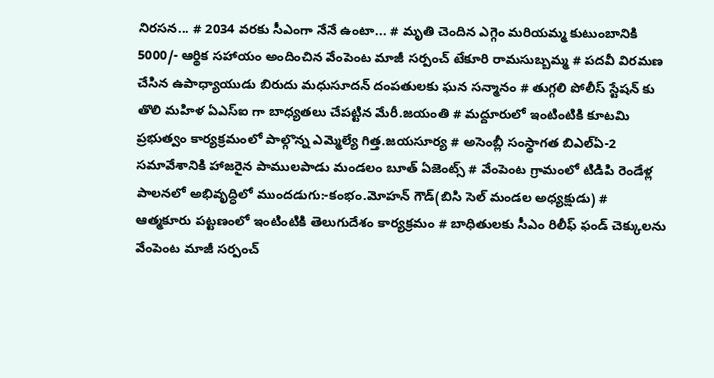నిరసన... # 2034 వరకు సీఎంగా నేనే ఉంటా... # మృతి చెందిన ఎగ్గెం మరియమ్మ కుటుంబానికి 5000/- ఆర్థిక సహాయం అందించిన వేంపెంట మాజీ సర్పంచ్ టేకూరి రామసుబ్బమ్మ # పదవీ విరమణ చేసిన ఉపాధ్యాయుడు బిరుదు మధుసూదన్ దంపతులకు ఘన సన్మానం # తుగ్గలి పోలీస్ స్టేషన్ కు తొలి మహిళ ఏఎస్ఐ గా బాధ్యతలు చేపట్టిన మేరీ.జయంతి # మద్దూరులో ఇంటింటికి కూటమి ప్రభుత్వం కార్యక్రమంలో పాల్గొన్న ఎమ్మెల్యే గిత్త.జయసూర్య # అసెంబ్లీ సంస్థాగత బిఎల్ఏ-2 సమావేశానికి హాజరైన పాములపాడు మండలం బూత్ ఏజెంట్స్ # వేంపెంట గ్రామంలో టిడిపి రెండేళ్ల పాలనలో అభివృద్ధిలో ముందడుగు:-కంభం.మోహన్ గౌడ్(బిసి సెల్ మండల అధ్యక్షుడు) # ఆత్మకూరు పట్టణంలో ఇంటింటికి తెలుగుదేశం కార్యక్రమం # బాధితులకు సీఎం రిలీఫ్ ఫండ్ చెక్కులను వేంపెంట మాజీ సర్పంచ్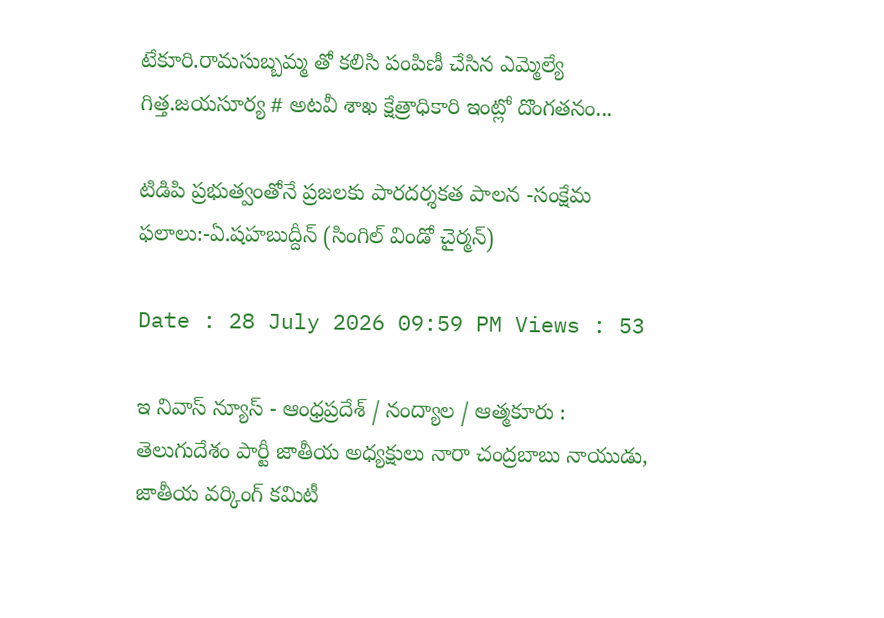టేకూరి.రామసుబ్బమ్మ తో కలిసి పంపిణీ చేసిన ఎమ్మెల్యే గిత్త.జయసూర్య # అటవీ శాఖ క్షేత్రాధికారి ఇంట్లో దొంగతనం...

టిడిపి ప్రభుత్వంతోనే ప్రజలకు పారదర్శకత పాలన -సంక్షేమ ఫలాలు:-ఏ.షహబుద్దీన్ (సింగిల్ విండో చైర్మన్)

Date : 28 July 2026 09:59 PM Views : 53

ఇ నివాస్ న్యూస్ - ఆంధ్రప్రదేశ్ / నంద్యాల / ఆత్మకూరు : తెలుగుదేశం పార్టీ జాతీయ అధ్యక్షులు నారా చంద్రబాబు నాయుడు, జాతీయ వర్కింగ్ కమిటీ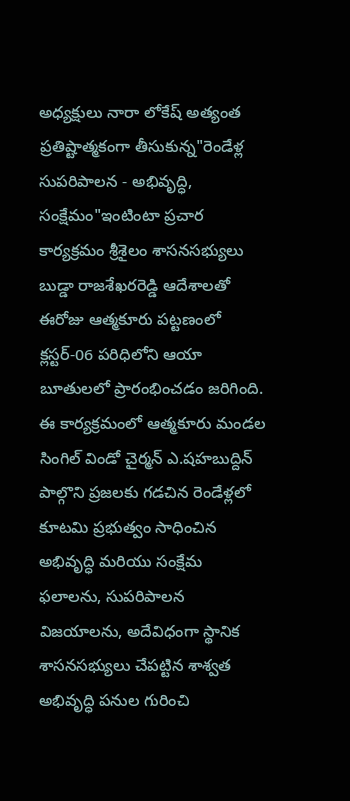అధ్యక్షులు నారా లోకేష్ అత్యంత ప్రతిష్టాత్మకంగా తీసుకున్న"రెండేళ్ల సుపరిపాలన - అభివృద్ధి, సంక్షేమం"ఇంటింటా ప్రచార కార్యక్రమం శ్రీశైలం శాసనసభ్యులు బుడ్డా రాజశేఖరరెడ్డి ఆదేశాలతో ఈరోజు ఆత్మకూరు పట్టణంలో క్లస్టర్-06 పరిధిలోని ఆయా బూతులలో ప్రారంభించడం జరిగింది. ఈ కార్యక్రమంలో ఆత్మకూరు మండల సింగిల్ విండో చైర్మన్ ఎ.షహబుద్దిన్ పాల్గొని ప్రజలకు గడచిన రెండేళ్లలో కూటమి ప్రభుత్వం సాధించిన అభివృద్ధి మరియు సంక్షేమ ఫలాలను, సుపరిపాలన విజయాలను, అదేవిధంగా స్థానిక శాసనసభ్యులు చేపట్టిన శాశ్వత అభివృద్ధి పనుల గురించి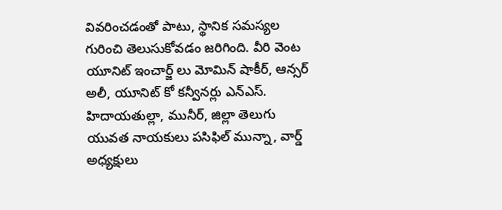వివరించడంతో పాటు, స్థానిక సమస్యల గురించి తెలుసుకోవడం జరిగింది. వీరి వెంట యూనిట్ ఇంచార్జ్ లు మోమిన్ షాకీర్, ఆన్సర్ అలీ, యూనిట్ కో కన్వీనర్లు ఎన్ఎస్. హిదాయతుల్లా, మునీర్, జిల్లా తెలుగు యువత నాయకులు పసిఫిల్ మున్నా, వార్డ్ అధ్యక్షులు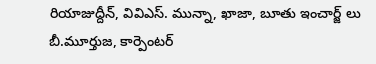రియాజుద్దీన్, వివిఎస్. మున్నా, ఖాజా, బూతు ఇంచార్జ్ లు బీ.మూర్తుజ, కార్పెంటర్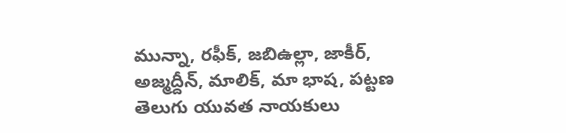మున్నా, రఫీక్, జబిఉల్లా, జాకీర్, అజ్మద్దీన్, మాలిక్, మా భాష, పట్టణ తెలుగు యువత నాయకులు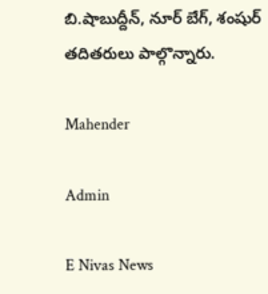బి.షాబుద్దీన్, నూర్ బేగ్, శంషుర్ తదితరులు పాల్గొన్నారు.

Mahender

Admin

E Nivas News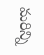మరిన్ని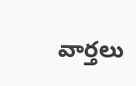వార్తలు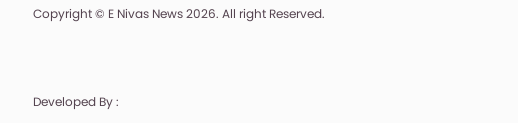Copyright © E Nivas News 2026. All right Reserved.



Developed By :